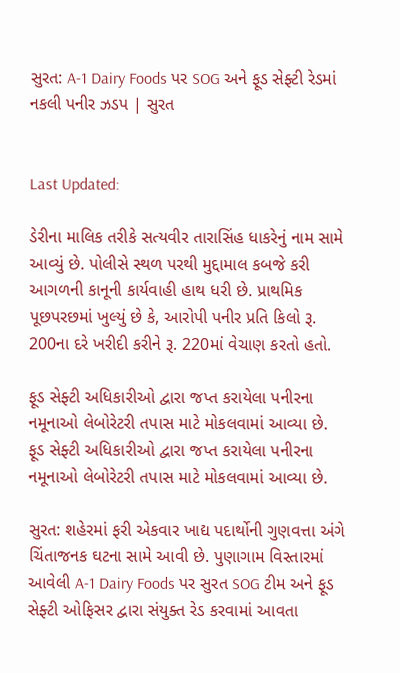સુરત: A-1 Dairy Foods પર SOG અને ફૂડ સેફ્ટી રેડમાં નકલી પનીર ઝડપ | સુરત


Last Updated:

ડેરીના માલિક તરીકે સત્યવીર તારાસિંહ ધાકરેનું નામ સામે આવ્યું છે. પોલીસે સ્થળ પરથી મુદ્દામાલ કબજે કરી આગળની કાનૂની કાર્યવાહી હાથ ધરી છે. પ્રાથમિક પૂછપરછમાં ખુલ્યું છે કે, આરોપી પનીર પ્રતિ કિલો રૂ. 200ના દરે ખરીદી કરીને રૂ. 220માં વેચાણ કરતો હતો.

ફૂડ સેફ્ટી અધિકારીઓ દ્વારા જપ્ત કરાયેલા પનીરના નમૂનાઓ લેબોરેટરી તપાસ માટે મોકલવામાં આવ્યા છે.
ફૂડ સેફ્ટી અધિકારીઓ દ્વારા જપ્ત કરાયેલા પનીરના નમૂનાઓ લેબોરેટરી તપાસ માટે મોકલવામાં આવ્યા છે.

સુરત: શહેરમાં ફરી એકવાર ખાદ્ય પદાર્થોની ગુણવત્તા અંગે ચિંતાજનક ઘટના સામે આવી છે. પુણાગામ વિસ્તારમાં આવેલી A-1 Dairy Foods પર સુરત SOG ટીમ અને ફૂડ સેફ્ટી ઓફિસર દ્વારા સંયુક્ત રેડ કરવામાં આવતા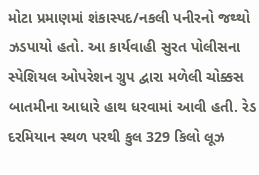મોટા પ્રમાણમાં શંકાસ્પદ/નકલી પનીરનો જથ્થો ઝડપાયો હતો. આ કાર્યવાહી સુરત પોલીસના સ્પેશિયલ ઓપરેશન ગ્રુપ દ્વારા મળેલી ચોક્કસ બાતમીના આધારે હાથ ધરવામાં આવી હતી. રેડ દરમિયાન સ્થળ પરથી કુલ 329 કિલો લૂઝ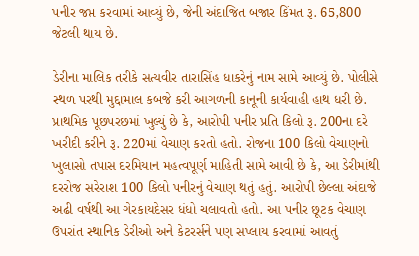પનીર જપ્ત કરવામાં આવ્યું છે, જેની અંદાજિત બજાર કિંમત રૂ. 65,800 જેટલી થાય છે.

ડેરીના માલિક તરીકે સત્યવીર તારાસિંહ ધાકરેનું નામ સામે આવ્યું છે. પોલીસે સ્થળ પરથી મુદ્દામાલ કબજે કરી આગળની કાનૂની કાર્યવાહી હાથ ધરી છે. પ્રાથમિક પૂછપરછમાં ખુલ્યું છે કે, આરોપી પનીર પ્રતિ કિલો રૂ. 200ના દરે ખરીદી કરીને રૂ. 220માં વેચાણ કરતો હતો. રોજના 100 કિલો વેચાણનો ખુલાસો તપાસ દરમિયાન મહત્વપૂર્ણ માહિતી સામે આવી છે કે, આ ડેરીમાંથી દરરોજ સરેરાશ 100 કિલો પનીરનું વેચાણ થતું હતું. આરોપી છેલ્લા અંદાજે અઢી વર્ષથી આ ગેરકાયદેસર ધંધો ચલાવતો હતો. આ પનીર છૂટક વેચાણ ઉપરાંત સ્થાનિક ડેરીઓ અને કેટરર્સને પણ સપ્લાય કરવામાં આવતું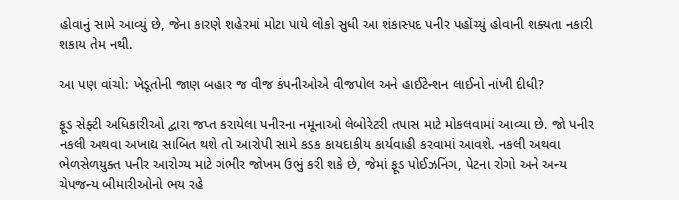હોવાનું સામે આવ્યું છે, જેના કારણે શહેરમાં મોટા પાયે લોકો સુધી આ શંકાસ્પદ પનીર પહોંચ્યું હોવાની શક્યતા નકારી શકાય તેમ નથી.

આ પણ વાંચો: ખેડૂતોની જાણ બહાર જ વીજ કંપનીઓએ વીજપોલ અને હાઈટેન્શન લાઈનો નાંખી દીધી?

ફૂડ સેફ્ટી અધિકારીઓ દ્વારા જપ્ત કરાયેલા પનીરના નમૂનાઓ લેબોરેટરી તપાસ માટે મોકલવામાં આવ્યા છે. જો પનીર નકલી અથવા અખાદ્ય સાબિત થશે તો આરોપી સામે કડક કાયદાકીય કાર્યવાહી કરવામાં આવશે. નકલી અથવા ભેળસેળયુક્ત પનીર આરોગ્ય માટે ગંભીર જોખમ ઉભું કરી શકે છે, જેમાં ફૂડ પોઈઝનિંગ, પેટના રોગો અને અન્ય ચેપજન્ય બીમારીઓનો ભય રહે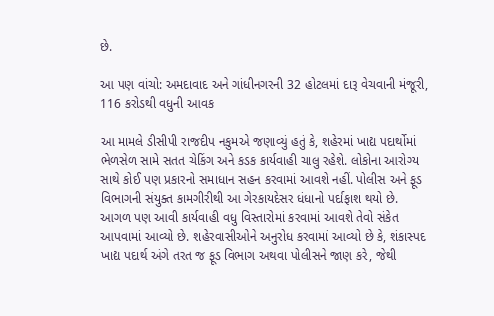છે.

આ પણ વાંચો: અમદાવાદ અને ગાંધીનગરની 32 હોટલમાં દારૂ વેચવાની મંજૂરી, 116 કરોડથી વધુની આવક

આ મામલે ડીસીપી રાજદીપ નકુમએ જણાવ્યું હતું કે, શહેરમાં ખાદ્ય પદાર્થોમાં ભેળસેળ સામે સતત ચેકિંગ અને કડક કાર્યવાહી ચાલુ રહેશે. લોકોના આરોગ્ય સાથે કોઈ પણ પ્રકારનો સમાધાન સહન કરવામાં આવશે નહીં. પોલીસ અને ફૂડ વિભાગની સંયુક્ત કામગીરીથી આ ગેરકાયદેસર ધંધાનો પર્દાફાશ થયો છે. આગળ પણ આવી કાર્યવાહી વધુ વિસ્તારોમાં કરવામાં આવશે તેવો સંકેત આપવામાં આવ્યો છે. શહેરવાસીઓને અનુરોધ કરવામાં આવ્યો છે કે, શંકાસ્પદ ખાદ્ય પદાર્થ અંગે તરત જ ફૂડ વિભાગ અથવા પોલીસને જાણ કરે, જેથી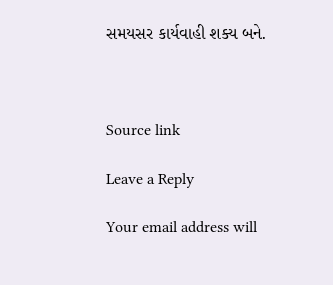સમયસર કાર્યવાહી શક્ય બને.



Source link

Leave a Reply

Your email address will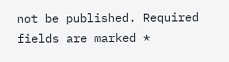not be published. Required fields are marked *